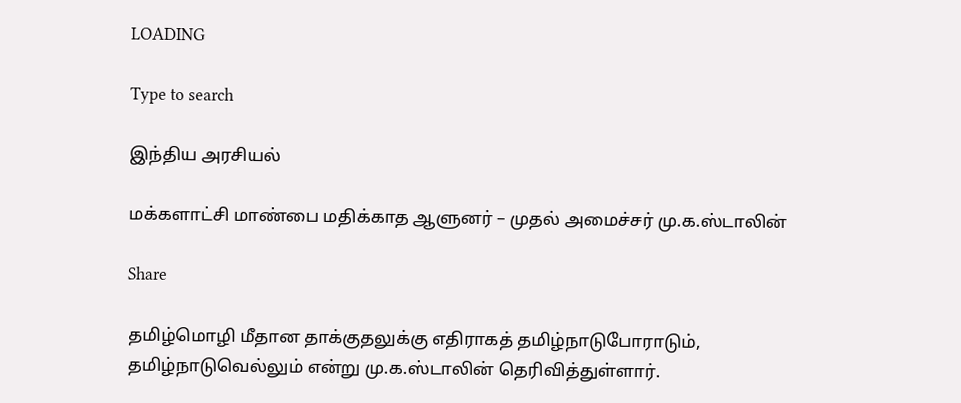LOADING

Type to search

இந்திய அரசியல்

மக்களாட்சி மாண்பை மதிக்காத ஆளுனர் – முதல் அமைச்சர் மு.க.ஸ்டாலின்

Share

தமிழ்மொழி மீதான தாக்குதலுக்கு எதிராகத் தமிழ்நாடுபோராடும், தமிழ்நாடுவெல்லும் என்று மு.க.ஸ்டாலின் தெரிவித்துள்ளார்.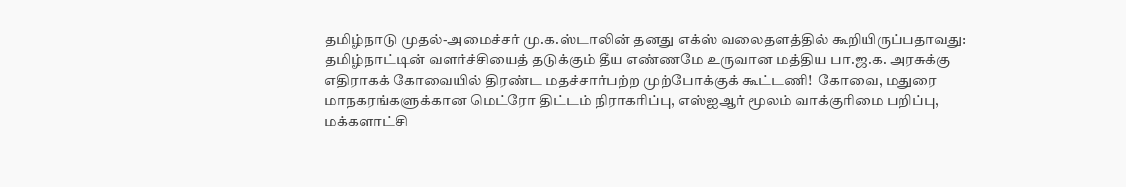தமிழ்நாடு முதல்-அமைச்சர் மு.க.ஸ்டாலின் தனது எக்ஸ் வலைதளத்தில் கூறியிருப்பதாவது: தமிழ்நாட்டின் வளர்ச்சியைத் தடுக்கும் தீய எண்ணமே உருவான மத்திய பா.ஜ.க. அரசுக்கு எதிராகக் கோவையில் திரண்ட மதச்சார்பற்ற முற்போக்குக் கூட்டணி!  கோவை, மதுரை மாநகரங்களுக்கான மெட்ரோ திட்டம் நிராகரிப்பு, எஸ்ஐஆர் மூலம் வாக்குரிமை பறிப்பு,  மக்களாட்சி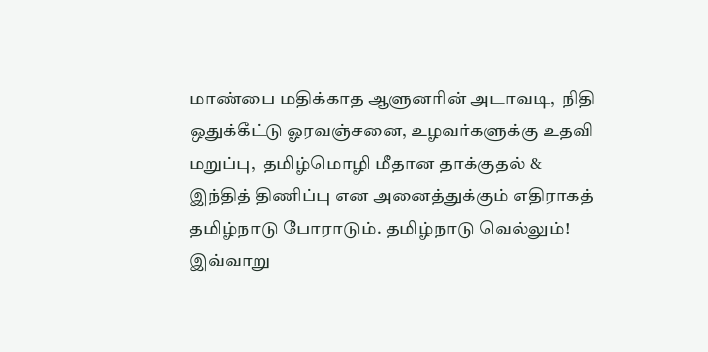மாண்பை மதிக்காத ஆளுனரின் அடாவடி,  நிதி ஒதுக்கீட்டு ஓரவஞ்சனை, உழவர்களுக்கு உதவி மறுப்பு,  தமிழ்மொழி மீதான தாக்குதல் & இந்தித் திணிப்பு என அனைத்துக்கும் எதிராகத் தமிழ்நாடு போராடும். தமிழ்நாடு வெல்லும்! இவ்வாறு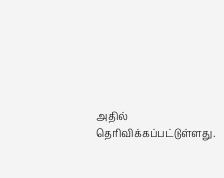அதில் தெரிவிக்கப்பட்டுள்ளது.